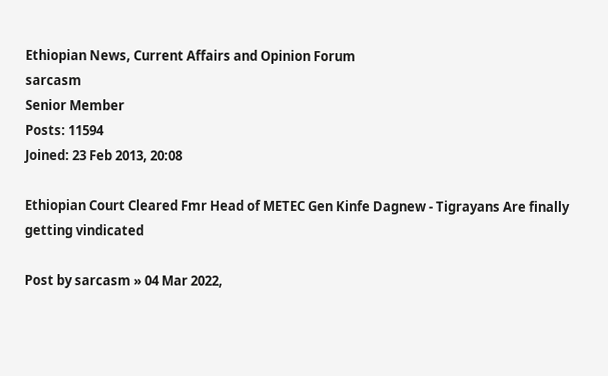Ethiopian News, Current Affairs and Opinion Forum
sarcasm
Senior Member
Posts: 11594
Joined: 23 Feb 2013, 20:08

Ethiopian Court Cleared Fmr Head of METEC Gen Kinfe Dagnew - Tigrayans Are finally getting vindicated

Post by sarcasm » 04 Mar 2022,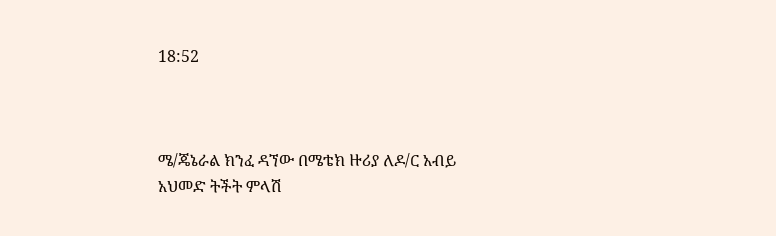18:52



ሜ/ጄኔራል ክንፈ ዳኘው በሜቴክ ዙሪያ ለዶ/ር አብይ አህመድ ትችት ምላሽ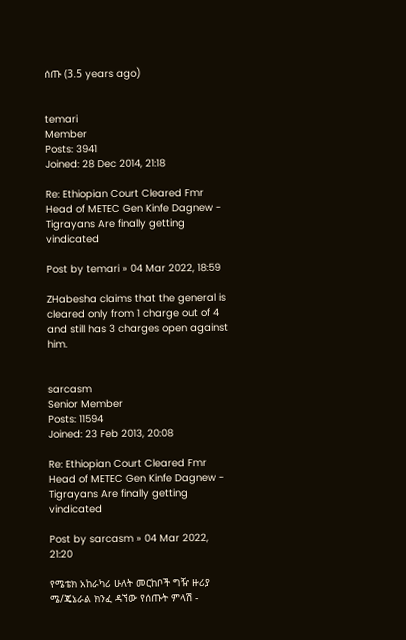ሰጡ (3.5 years ago)


temari
Member
Posts: 3941
Joined: 28 Dec 2014, 21:18

Re: Ethiopian Court Cleared Fmr Head of METEC Gen Kinfe Dagnew - Tigrayans Are finally getting vindicated

Post by temari » 04 Mar 2022, 18:59

ZHabesha claims that the general is cleared only from 1 charge out of 4 and still has 3 charges open against him.


sarcasm
Senior Member
Posts: 11594
Joined: 23 Feb 2013, 20:08

Re: Ethiopian Court Cleared Fmr Head of METEC Gen Kinfe Dagnew - Tigrayans Are finally getting vindicated

Post by sarcasm » 04 Mar 2022, 21:20

የሜቴክ አከራካሪ ሁለት መርከቦች ግዥ ዙሪያ ሜ/ጄኔራል ክንፈ ዳኘው የሰጡት ምላሽ -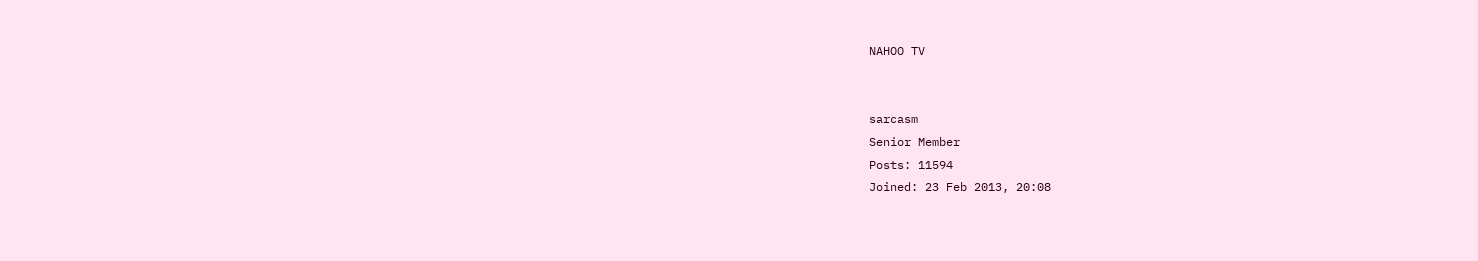NAHOO TV


sarcasm
Senior Member
Posts: 11594
Joined: 23 Feb 2013, 20:08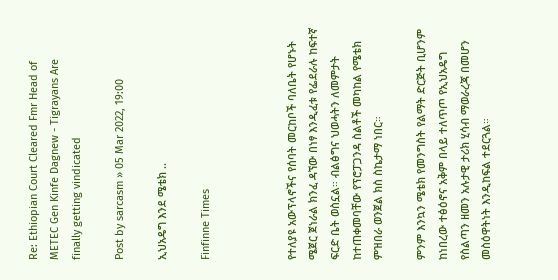Re: Ethiopian Court Cleared Fmr Head of METEC Gen Kinfe Dagnew - Tigrayans Are finally getting vindicated

Post by sarcasm » 05 Mar 2022, 19:00

ኢህአዴግ እንደ ሜቴክ ..

Finfinne Times



የተለያዩ አውፕላኖችና የሰባት መርከቦች ባለቤት የሆኑት ሜጀር ጀነራል ክንፈ ዳኘው በነፃ እንዲፈቱ የፌደራሉ ከፍተኛ ፍርድ ቤት ወስኗል። ብልፅግና ህወሓትን ለመምታት ከተጠቀመባቸው የፕሮፓጋንዳ ስልቶች መካከል የሜቴክ ምዝበራ ወንጀል ክስ ስኬታማ ነበር።

ምንም እንኳን ሜቴክ የመንግስት የልማት ድርጅት ቢሆንም ከነበረው ተፅዕኖና አቅም በላይ ተለጥጦ የኢህአዴግ የስልጣን ዘመን አሉታዊ ታሪክ ሂሳብ ማወራረጃ በመሆን መስዕዋትነት እንዲከፍል ተደርጓል።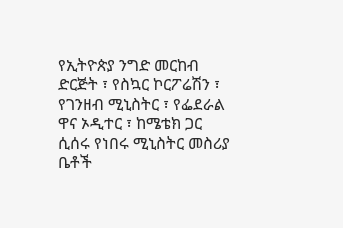የኢትዮጵያ ንግድ መርከብ ድርጅት ፣ የስኳር ኮርፖሬሽን ፣ የገንዘብ ሚኒስትር ፣ የፌደራል ዋና ኦዲተር ፣ ከሜቴክ ጋር ሲሰሩ የነበሩ ሚኒስትር መስሪያ ቤቶች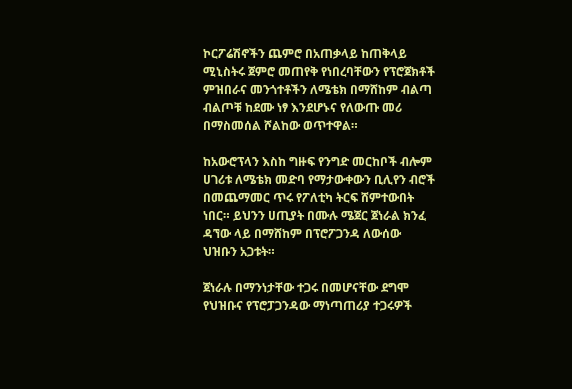ኮርፖሬሽኖችን ጨምሮ በአጠቃላይ ከጠቅላይ ሚኒስትሩ ጀምሮ መጠየቅ የነበረባቸውን የፕሮጀክቶች ምዝበራና መንጎተቶችን ለሜቴክ በማሸከም ብልጣ ብልጦቹ ከደሙ ነፃ እንደሆኑና የለውጡ መሪ በማስመሰል ሾልከው ወጥተዋል።

ከአውሮፕላን እስከ ግዙፍ የንግድ መርከቦች ብሎም ሀገሪቱ ለሜቴክ መድባ የማታውቀውን ቢሊየን ብሮች በመጨማመር ጥሩ የፖለቲካ ትርፍ ሸምተውበት ነበር። ይህንን ሀጢያት በሙሉ ሜጀር ጀነራል ክንፈ ዳኘው ላይ በማሸከም በፕሮፖጋንዳ ለውሰው ህዝቡን አጋቱት።

ጀነራሉ በማንነታቸው ተጋሩ በመሆናቸው ደግሞ የህዝቡና የፕሮፓጋንዳው ማነጣጠሪያ ተጋሩዎች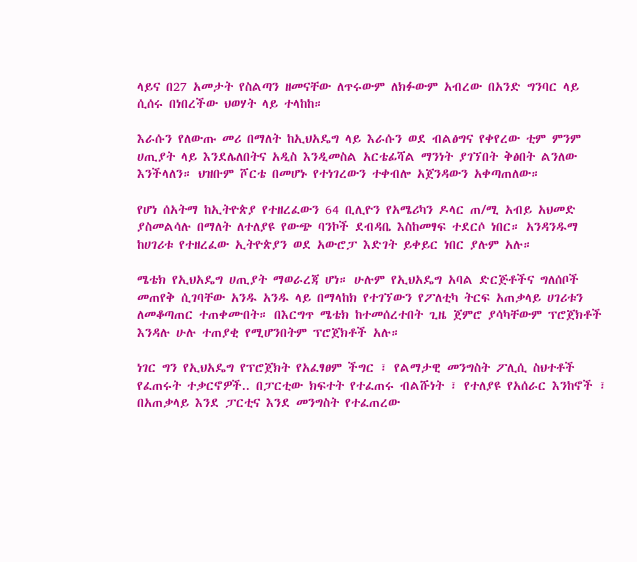ላይና በ27 አመታት የስልጣን ዘመናቸው ለጥሩውም ለክፉውም አብረው በአንድ ግንባር ላይ ሲሰሩ በነበረችው ህወሃት ላይ ተላከከ።

እራሱን የለውጡ መሪ በማለት ከኢህአዴግ ላይ እራሱን ወደ ብልፅግና የቀየረው ቲም ምንም ሀጢያት ላይ እንደሌለበትና አዲስ እንዲመስል አርቴፊሻል ማንነት ያገኘበት ቅፅበት ልንለው እንችላለን። ህዝቡም ሾርቴ በመሆኑ የተነገረውን ተቀብሎ አጀንዳውን አቀጣጠለው።

የሆነ ሰአትማ ከኢትዮጵያ የተዘረፈውን 64 ቢሊዮን የአሜሪካን ዶላር ጠ/ሚ አብይ አህመድ ያስመልሳሉ በማለት ለተለያዩ የውጭ ባንኮች ደብዳቤ እስከመፃፍ ተደርሶ ነበር። አንዳንዱማ ከሀገሪቱ የተዘረፈው ኢትዮጵያን ወደ አውሮፓ እድገት ይቀይር ነበር ያሉም አሉ።

ሜቴክ የኢህአዴግ ሀጢያት ማወራረጃ ሆነ። ሁሉም የኢህአዴግ አባል ድርጅቶችና ግለሰቦች መጠየቅ ሲገባቸው አንዱ አንዱ ላይ በማላከክ የተገኘውን የፖለቲካ ትርፍ አጠቃላይ ሀገሪቱን ለመቆጣጠር ተጠቀሙበት። በእርግጥ ሜቴክ ከተመሰረተበት ጊዜ ጀምሮ ያሳካቸውም ፕሮጀክቶች እንዳሉ ሁሉ ተጠያቂ የሚሆንበትም ፕሮጀክቶች አሉ።

ነገር ግን የኢህአዴግ የፕሮጀክት የአፈፃፀም ችግር ፣ የልማታዊ መንግስት ፖሊሲ ስህተቶች የፈጠሩት ተቃርኖዎች.. በፓርቲው ክፍተት የተፈጠሩ ብልሹነት ፣ የተለያዩ የአሰራር እንከኖች ፣ በአጠቃላይ እንደ ፓርቲና እንደ መንግስት የተፈጠረው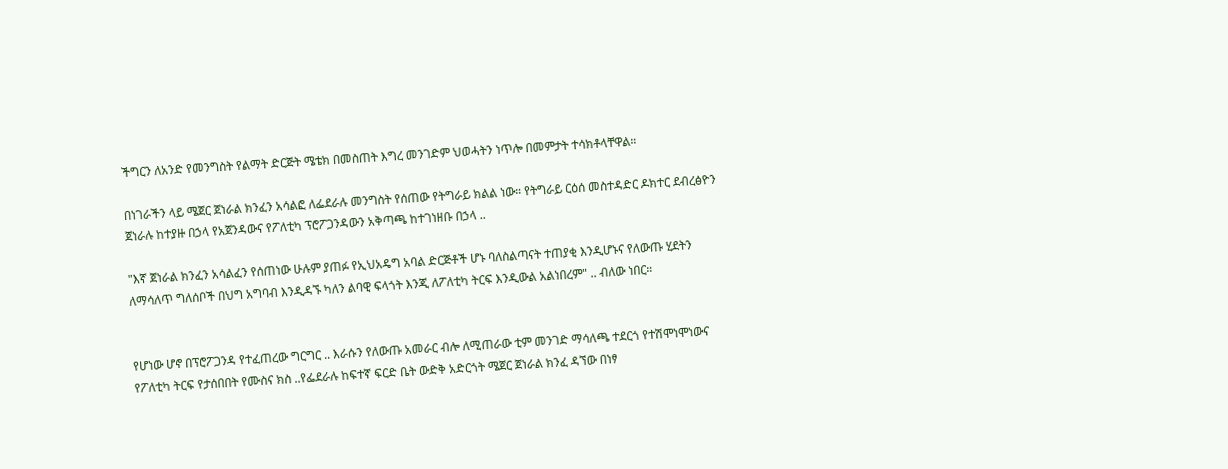ችግርን ለአንድ የመንግስት የልማት ድርጅት ሜቴክ በመስጠት እግረ መንገድም ህወሓትን ነጥሎ በመምታት ተሳክቶላቸዋል።

በነገራችን ላይ ሜጀር ጀነራል ክንፈን አሳልፎ ለፌደራሉ መንግስት የሰጠው የትግራይ ክልል ነው። የትግራይ ርዕሰ መስተዳድር ዶክተር ደብረፅዮን ጀነራሉ ከተያዙ በኃላ የአጀንዳውና የፖለቲካ ፕሮፖጋንዳውን አቅጣጫ ከተገነዘቡ በኃላ ..

"እኛ ጀነራል ክንፈን አሳልፈን የሰጠነው ሁሉም ያጠፉ የኢህአዴግ አባል ድርጅቶች ሆኑ ባለስልጣናት ተጠያቂ እንዲሆኑና የለውጡ ሂደትን ለማሳለጥ ግለሰቦች በህግ አግባብ እንዲዳኙ ካለን ልባዊ ፍላጎት እንጂ ለፖለቲካ ትርፍ እንዲውል አልነበረም" .. ብለው ነበር።


የሆነው ሆኖ በፕሮፖጋንዳ የተፈጠረው ግርግር .. እራሱን የለውጡ አመራር ብሎ ለሚጠራው ቲም መንገድ ማሳለጫ ተደርጎ የተሽሞነሞነውና የፖለቲካ ትርፍ የታሰበበት የሙስና ክስ ..የፌደራሉ ከፍተኛ ፍርድ ቤት ውድቅ አድርጎት ሜጀር ጀነራል ክንፈ ዳኘው በነፃ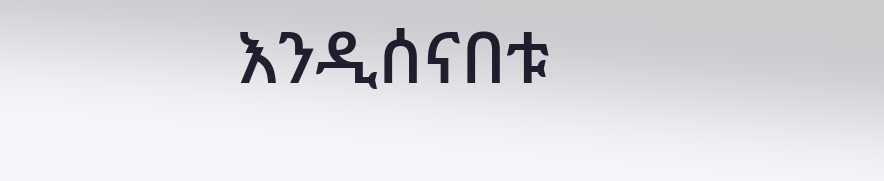እንዲሰናበቱ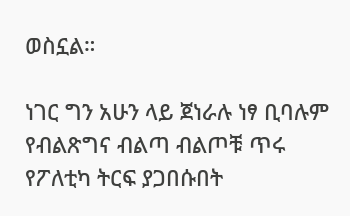ወስኗል።

ነገር ግን አሁን ላይ ጀነራሉ ነፃ ቢባሉም የብልጽግና ብልጣ ብልጦቹ ጥሩ የፖለቲካ ትርፍ ያጋበሱበት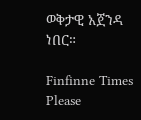ወቅታዊ አጀንዳ ነበር።

Finfinne Times
Please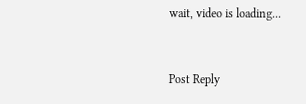wait, video is loading...


Post Reply